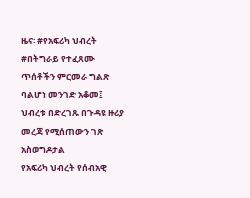ዜና፡ #የአፍሪካ ህብረት #በትግራይ የተፈጸሙ ጥሰቶችን ምርመራ ግልጽ ባልሆነ መንገድ አቆመ፤ ህብረቱ በድረገጹ በጉዳዩ ዙሪያ መረጃ የሚሰጠውን ገጽ አስወግዶታል
የአፍሪካ ህብረት የሰብአዊ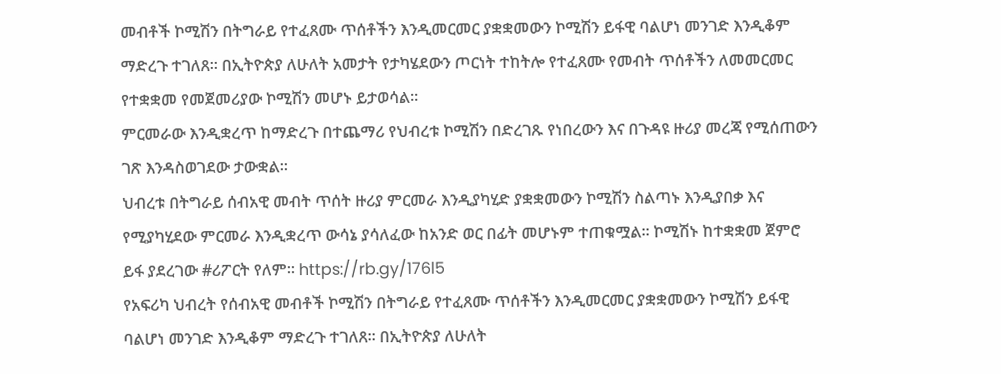መብቶች ኮሚሽን በትግራይ የተፈጸሙ ጥሰቶችን እንዲመርመር ያቋቋመውን ኮሚሽን ይፋዊ ባልሆነ መንገድ እንዲቆም ማድረጉ ተገለጸ። በኢትዮጵያ ለሁለት አመታት የታካሄደውን ጦርነት ተከትሎ የተፈጸሙ የመብት ጥሰቶችን ለመመርመር የተቋቋመ የመጀመሪያው ኮሚሽን መሆኑ ይታወሳል።
ምርመራው እንዲቋረጥ ከማድረጉ በተጨማሪ የህብረቱ ኮሚሽን በድረገጹ የነበረውን እና በጉዳዩ ዙሪያ መረጃ የሚሰጠውን ገጽ እንዳስወገደው ታውቋል።
ህብረቱ በትግራይ ሰብአዊ መብት ጥሰት ዙሪያ ምርመራ እንዲያካሂድ ያቋቋመውን ኮሚሽን ስልጣኑ እንዲያበቃ እና የሚያካሂደው ምርመራ እንዲቋረጥ ውሳኔ ያሳለፈው ከአንድ ወር በፊት መሆኑም ተጠቁሟል። ኮሚሽኑ ከተቋቋመ ጀምሮ ይፋ ያደረገው #ሪፖርት የለም። https://rb.gy/176l5
የአፍሪካ ህብረት የሰብአዊ መብቶች ኮሚሽን በትግራይ የተፈጸሙ ጥሰቶችን እንዲመርመር ያቋቋመውን ኮሚሽን ይፋዊ ባልሆነ መንገድ እንዲቆም ማድረጉ ተገለጸ። በኢትዮጵያ ለሁለት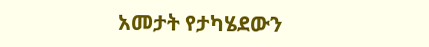አመታት የታካሄደውን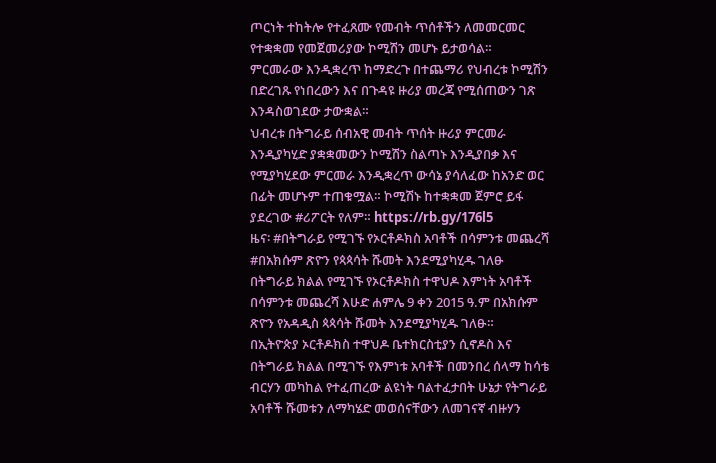ጦርነት ተከትሎ የተፈጸሙ የመብት ጥሰቶችን ለመመርመር የተቋቋመ የመጀመሪያው ኮሚሽን መሆኑ ይታወሳል።
ምርመራው እንዲቋረጥ ከማድረጉ በተጨማሪ የህብረቱ ኮሚሽን በድረገጹ የነበረውን እና በጉዳዩ ዙሪያ መረጃ የሚሰጠውን ገጽ እንዳስወገደው ታውቋል።
ህብረቱ በትግራይ ሰብአዊ መብት ጥሰት ዙሪያ ምርመራ እንዲያካሂድ ያቋቋመውን ኮሚሽን ስልጣኑ እንዲያበቃ እና የሚያካሂደው ምርመራ እንዲቋረጥ ውሳኔ ያሳለፈው ከአንድ ወር በፊት መሆኑም ተጠቁሟል። ኮሚሽኑ ከተቋቋመ ጀምሮ ይፋ ያደረገው #ሪፖርት የለም። https://rb.gy/176l5
ዜና፡ #በትግራይ የሚገኙ የኦርቶዶክስ አባቶች በሳምንቱ መጨረሻ #በአክሱም ጽዮን የጳጳሳት ሹመት እንደሚያካሂዱ ገለፁ
በትግራይ ክልል የሚገኙ የኦርቶዶክስ ተዋህዶ እምነት አባቶች በሳምንቱ መጨረሻ እሁድ ሐምሌ 9 ቀን 2015 ዓ.ም በአክሱም ጽዮን የአዳዲስ ጳጳሳት ሹመት እንደሚያካሂዱ ገለፁ።
በኢትዮጵያ ኦርቶዶክስ ተዋህዶ ቤተክርስቲያን ሲኖዶስ እና በትግራይ ክልል በሚገኙ የእምነቱ አባቶች በመንበረ ሰላማ ከሳቴ ብርሃን መካከል የተፈጠረው ልዩነት ባልተፈታበት ሁኔታ የትግራይ አባቶች ሹመቱን ለማካሄድ መወሰናቸውን ለመገናኛ ብዙሃን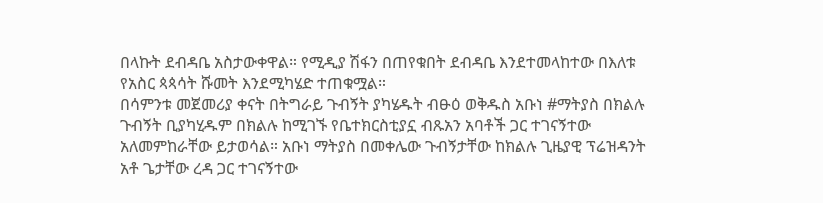በላኩት ደብዳቤ አስታውቀዋል። የሚዲያ ሽፋን በጠየቁበት ደብዳቤ እንደተመላከተው በእለቱ የአስር ጳጳሳት ሹመት እንደሚካሄድ ተጠቁሟል።
በሳምንቱ መጀመሪያ ቀናት በትግራይ ጉብኝት ያካሄዱት ብፁዕ ወቅዱስ አቡነ #ማትያስ በክልሉ ጉብኝት ቢያካሂዱም በክልሉ ከሚገኙ የቤተክርስቲያኗ ብጹአን አባቶች ጋር ተገናኝተው አለመምከራቸው ይታወሳል። አቡነ ማትያስ በመቀሌው ጉብኝታቸው ከክልሉ ጊዜያዊ ፕሬዝዳንት አቶ ጌታቸው ረዳ ጋር ተገናኝተው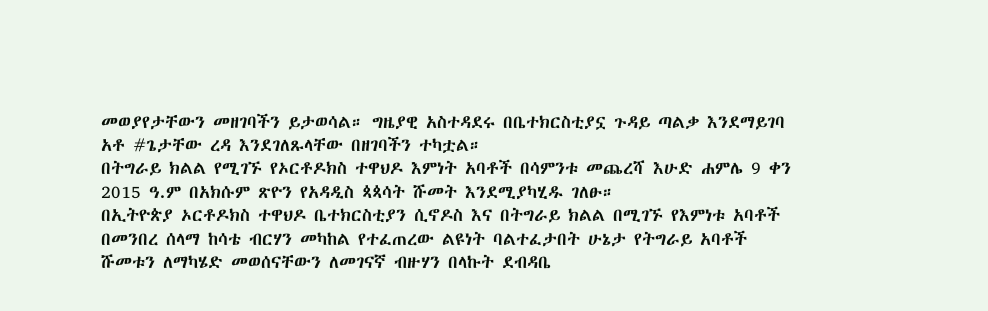መወያየታቸውን መዘገባችን ይታወሳል። ግዜያዊ አስተዳደሩ በቤተክርስቲያኗ ጉዳይ ጣልቃ እንደማይገባ አቶ #ጌታቸው ረዳ እንደገለጹላቸው በዘገባችን ተካቷል።
በትግራይ ክልል የሚገኙ የኦርቶዶክስ ተዋህዶ እምነት አባቶች በሳምንቱ መጨረሻ እሁድ ሐምሌ 9 ቀን 2015 ዓ.ም በአክሱም ጽዮን የአዳዲስ ጳጳሳት ሹመት እንደሚያካሂዱ ገለፁ።
በኢትዮጵያ ኦርቶዶክስ ተዋህዶ ቤተክርስቲያን ሲኖዶስ እና በትግራይ ክልል በሚገኙ የእምነቱ አባቶች በመንበረ ሰላማ ከሳቴ ብርሃን መካከል የተፈጠረው ልዩነት ባልተፈታበት ሁኔታ የትግራይ አባቶች ሹመቱን ለማካሄድ መወሰናቸውን ለመገናኛ ብዙሃን በላኩት ደብዳቤ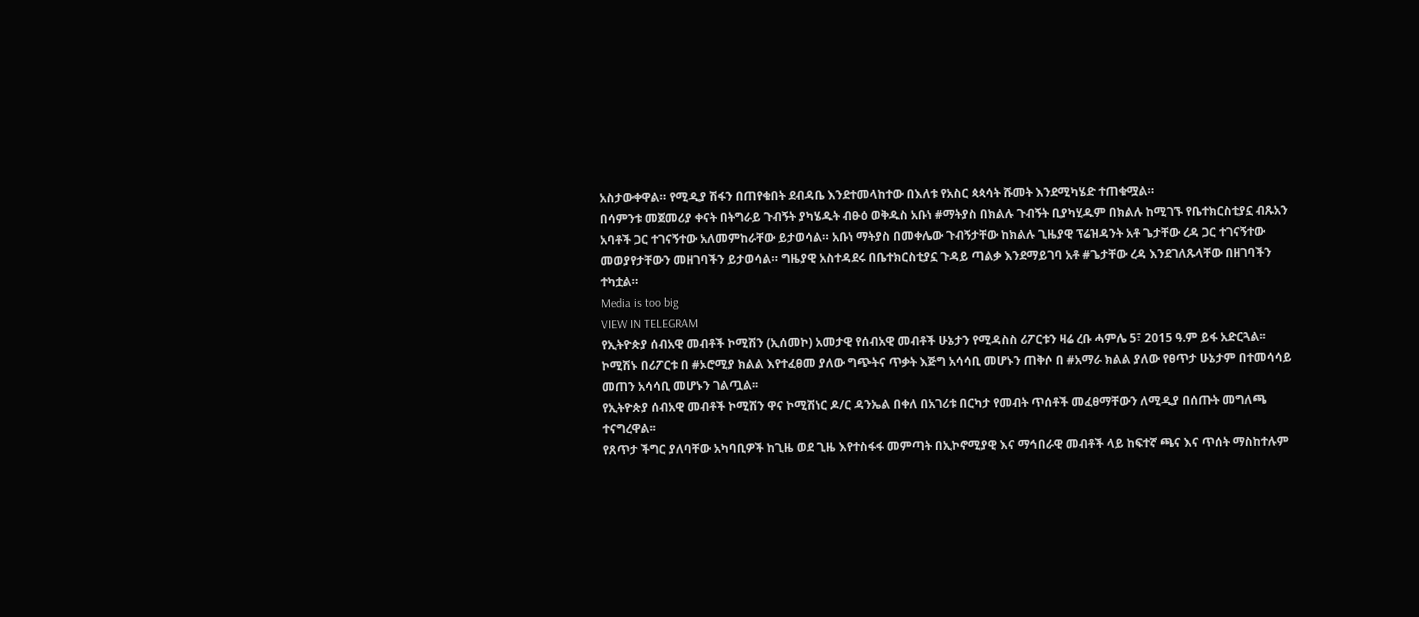አስታውቀዋል። የሚዲያ ሽፋን በጠየቁበት ደብዳቤ እንደተመላከተው በእለቱ የአስር ጳጳሳት ሹመት እንደሚካሄድ ተጠቁሟል።
በሳምንቱ መጀመሪያ ቀናት በትግራይ ጉብኝት ያካሄዱት ብፁዕ ወቅዱስ አቡነ #ማትያስ በክልሉ ጉብኝት ቢያካሂዱም በክልሉ ከሚገኙ የቤተክርስቲያኗ ብጹአን አባቶች ጋር ተገናኝተው አለመምከራቸው ይታወሳል። አቡነ ማትያስ በመቀሌው ጉብኝታቸው ከክልሉ ጊዜያዊ ፕሬዝዳንት አቶ ጌታቸው ረዳ ጋር ተገናኝተው መወያየታቸውን መዘገባችን ይታወሳል። ግዜያዊ አስተዳደሩ በቤተክርስቲያኗ ጉዳይ ጣልቃ እንደማይገባ አቶ #ጌታቸው ረዳ እንደገለጹላቸው በዘገባችን ተካቷል።
Media is too big
VIEW IN TELEGRAM
የኢትዮጵያ ሰብአዊ መብቶች ኮሚሽን (ኢሰመኮ) አመታዊ የሰብአዊ መብቶች ሁኔታን የሚዳስስ ሪፖርቱን ዛሬ ረቡ ሓምሌ 5፣ 2015 ዓ.ም ይፋ አድርጓል፡፡
ኮሚሽኑ በሪፖርቱ በ #ኦሮሚያ ክልል እየተፈፀመ ያለው ግጭትና ጥቃት እጅግ አሳሳቢ መሆኑን ጠቅሶ በ #አማራ ክልል ያለው የፀጥታ ሁኔታም በተመሳሳይ መጠን አሳሳቢ መሆኑን ገልጧል፡፡
የኢትዮጵያ ሰብአዊ መብቶች ኮሚሽን ዋና ኮሚሽነር ዶ/ር ዳንኤል በቀለ በአገሪቱ በርካታ የመብት ጥሰቶች መፈፀማቸውን ለሚዲያ በሰጡት መግለጫ ተናግረዋል፡፡
የጸጥታ ችግር ያለባቸው አካባቢዎች ከጊዜ ወደ ጊዜ እየተስፋፋ መምጣት በኢኮኖሚያዊ እና ማኅበራዊ መብቶች ላይ ከፍተኛ ጫና እና ጥሰት ማስከተሉም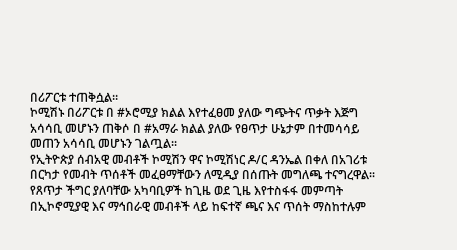በሪፖርቱ ተጠቅሷል።
ኮሚሽኑ በሪፖርቱ በ #ኦሮሚያ ክልል እየተፈፀመ ያለው ግጭትና ጥቃት እጅግ አሳሳቢ መሆኑን ጠቅሶ በ #አማራ ክልል ያለው የፀጥታ ሁኔታም በተመሳሳይ መጠን አሳሳቢ መሆኑን ገልጧል፡፡
የኢትዮጵያ ሰብአዊ መብቶች ኮሚሽን ዋና ኮሚሽነር ዶ/ር ዳንኤል በቀለ በአገሪቱ በርካታ የመብት ጥሰቶች መፈፀማቸውን ለሚዲያ በሰጡት መግለጫ ተናግረዋል፡፡
የጸጥታ ችግር ያለባቸው አካባቢዎች ከጊዜ ወደ ጊዜ እየተስፋፋ መምጣት በኢኮኖሚያዊ እና ማኅበራዊ መብቶች ላይ ከፍተኛ ጫና እና ጥሰት ማስከተሉም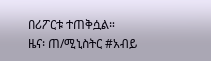በሪፖርቱ ተጠቅሷል።
ዜና፡ ጠ/ሚኒስትር #አብይ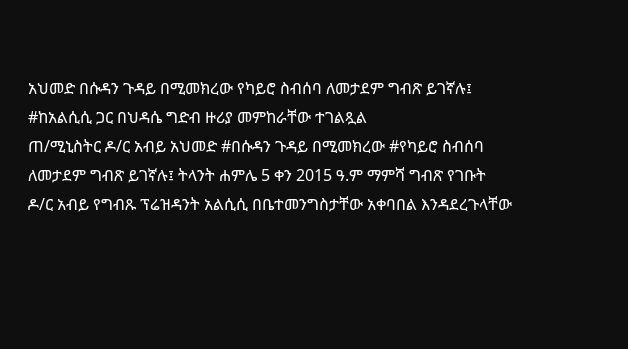አህመድ በሱዳን ጉዳይ በሚመክረው የካይሮ ስብሰባ ለመታደም ግብጽ ይገኛሉ፤ #ከአልሲሲ ጋር በህዳሴ ግድብ ዙሪያ መምከራቸው ተገልጿል
ጠ/ሚኒስትር ዶ/ር አብይ አህመድ #በሱዳን ጉዳይ በሚመክረው #የካይሮ ስብሰባ ለመታደም ግብጽ ይገኛሉ፤ ትላንት ሐምሌ 5 ቀን 2015 ዓ.ም ማምሻ ግብጽ የገቡት ዶ/ር አብይ የግብጹ ፕሬዝዳንት አልሲሲ በቤተመንግስታቸው አቀባበል እንዳደረጉላቸው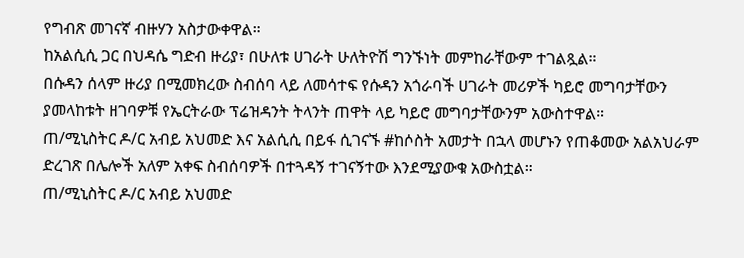የግብጽ መገናኛ ብዙሃን አስታውቀዋል።
ከአልሲሲ ጋር በህዳሴ ግድብ ዙሪያ፣ በሁለቱ ሀገራት ሁለትዮሽ ግንኙነት መምከራቸውም ተገልጿል።
በሱዳን ሰላም ዙሪያ በሚመክረው ስብሰባ ላይ ለመሳተፍ የሱዳን አጎራባች ሀገራት መሪዎች ካይሮ መግባታቸውን ያመላከቱት ዘገባዎቹ የኤርትራው ፕሬዝዳንት ትላንት ጠዋት ላይ ካይሮ መግባታቸውንም አውስተዋል።
ጠ/ሚኒስትር ዶ/ር አብይ አህመድ እና አልሲሲ በይፋ ሲገናኙ #ከሶስት አመታት በኋላ መሆኑን የጠቆመው አልአህራም ድረገጽ በሌሎች አለም አቀፍ ስብሰባዎች በተጓዳኝ ተገናኝተው እንደሚያውቁ አውስቷል።
ጠ/ሚኒስትር ዶ/ር አብይ አህመድ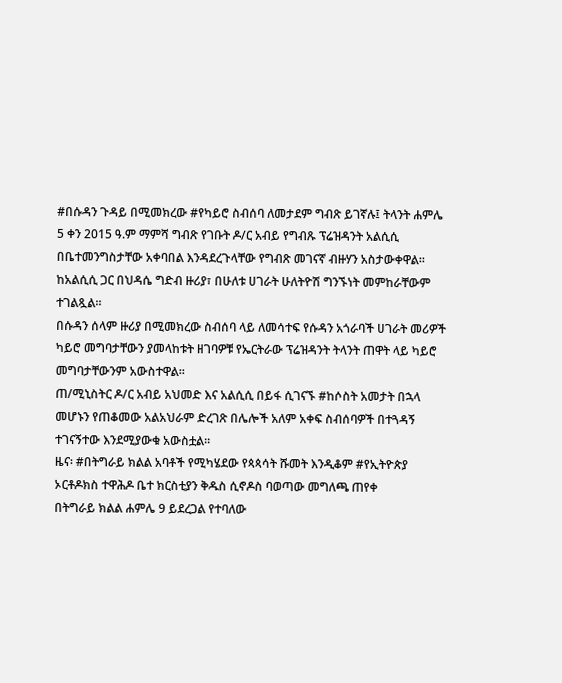#በሱዳን ጉዳይ በሚመክረው #የካይሮ ስብሰባ ለመታደም ግብጽ ይገኛሉ፤ ትላንት ሐምሌ 5 ቀን 2015 ዓ.ም ማምሻ ግብጽ የገቡት ዶ/ር አብይ የግብጹ ፕሬዝዳንት አልሲሲ በቤተመንግስታቸው አቀባበል እንዳደረጉላቸው የግብጽ መገናኛ ብዙሃን አስታውቀዋል።
ከአልሲሲ ጋር በህዳሴ ግድብ ዙሪያ፣ በሁለቱ ሀገራት ሁለትዮሽ ግንኙነት መምከራቸውም ተገልጿል።
በሱዳን ሰላም ዙሪያ በሚመክረው ስብሰባ ላይ ለመሳተፍ የሱዳን አጎራባች ሀገራት መሪዎች ካይሮ መግባታቸውን ያመላከቱት ዘገባዎቹ የኤርትራው ፕሬዝዳንት ትላንት ጠዋት ላይ ካይሮ መግባታቸውንም አውስተዋል።
ጠ/ሚኒስትር ዶ/ር አብይ አህመድ እና አልሲሲ በይፋ ሲገናኙ #ከሶስት አመታት በኋላ መሆኑን የጠቆመው አልአህራም ድረገጽ በሌሎች አለም አቀፍ ስብሰባዎች በተጓዳኝ ተገናኝተው እንደሚያውቁ አውስቷል።
ዜና፡ #በትግራይ ክልል አባቶች የሚካሄደው የጳጳሳት ሹመት እንዲቆም #የኢትዮጵያ ኦርቶዶክስ ተዋሕዶ ቤተ ክርስቲያን ቅዱስ ሲኖዶስ ባወጣው መግለጫ ጠየቀ
በትግራይ ክልል ሐምሌ 9 ይደረጋል የተባለው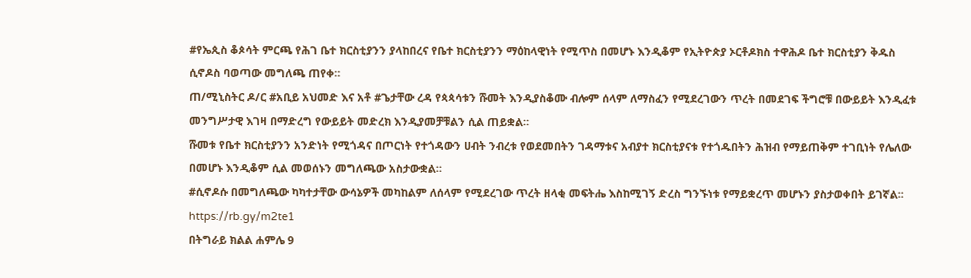#የኤጲስ ቆጶሳት ምርጫ የሕገ ቤተ ክርስቲያንን ያላከበረና የቤተ ክርስቲያንን ማዕከላዊነት የሚጥስ በመሆኑ እንዲቆም የኢትዮጵያ ኦርቶዶክስ ተዋሕዶ ቤተ ክርስቲያን ቅዱስ ሲኖዶስ ባወጣው መግለጫ ጠየቀ።
ጠ/ሚኒስትር ዶ/ር #አቢይ አህመድ እና አቶ #ጌታቸው ረዳ የጳጳሳቱን ሹመት እንዲያስቆሙ ብሎም ሰላም ለማስፈን የሚደረገውን ጥረት በመደገፍ ችግሮቹ በውይይት እንዲፈቱ መንግሥታዊ እገዛ በማድረግ የውይይት መድረክ እንዲያመቻቹልን ሲል ጠይቋል።
ሹመቱ የቤተ ክርስቲያንን አንድነት የሚጎዳና በጦርነት የተጎዳውን ሀብት ንብረቱ የወደመበትን ገዳማቱና አብያተ ክርስቲያናቱ የተጎዱበትን ሕዝብ የማይጠቅም ተገቢነት የሌለው በመሆኑ እንዲቆም ሲል መወሰኑን መግለጫው አስታውቋል።
#ሲኖዶሱ በመግለጫው ካካተታቸው ውሳኔዎች መካከልም ለሰላም የሚደረገው ጥረት ዘላቂ መፍትሔ እስከሚገኝ ድረስ ግንኙነቱ የማይቋረጥ መሆኑን ያስታወቀበት ይገኛል፡፡
https://rb.gy/m2te1
በትግራይ ክልል ሐምሌ 9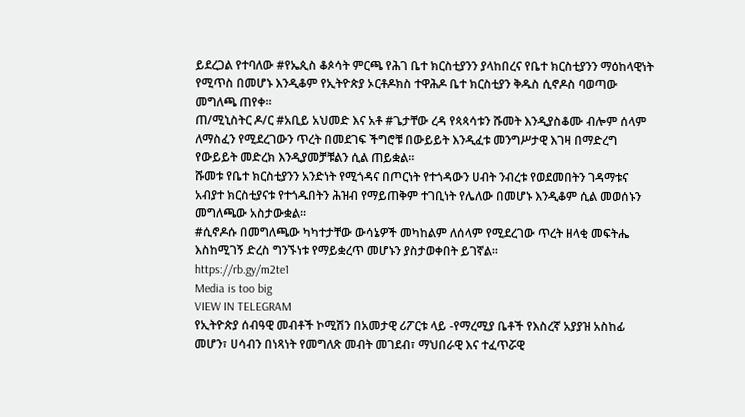ይደረጋል የተባለው #የኤጲስ ቆጶሳት ምርጫ የሕገ ቤተ ክርስቲያንን ያላከበረና የቤተ ክርስቲያንን ማዕከላዊነት የሚጥስ በመሆኑ እንዲቆም የኢትዮጵያ ኦርቶዶክስ ተዋሕዶ ቤተ ክርስቲያን ቅዱስ ሲኖዶስ ባወጣው መግለጫ ጠየቀ።
ጠ/ሚኒስትር ዶ/ር #አቢይ አህመድ እና አቶ #ጌታቸው ረዳ የጳጳሳቱን ሹመት እንዲያስቆሙ ብሎም ሰላም ለማስፈን የሚደረገውን ጥረት በመደገፍ ችግሮቹ በውይይት እንዲፈቱ መንግሥታዊ እገዛ በማድረግ የውይይት መድረክ እንዲያመቻቹልን ሲል ጠይቋል።
ሹመቱ የቤተ ክርስቲያንን አንድነት የሚጎዳና በጦርነት የተጎዳውን ሀብት ንብረቱ የወደመበትን ገዳማቱና አብያተ ክርስቲያናቱ የተጎዱበትን ሕዝብ የማይጠቅም ተገቢነት የሌለው በመሆኑ እንዲቆም ሲል መወሰኑን መግለጫው አስታውቋል።
#ሲኖዶሱ በመግለጫው ካካተታቸው ውሳኔዎች መካከልም ለሰላም የሚደረገው ጥረት ዘላቂ መፍትሔ እስከሚገኝ ድረስ ግንኙነቱ የማይቋረጥ መሆኑን ያስታወቀበት ይገኛል፡፡
https://rb.gy/m2te1
Media is too big
VIEW IN TELEGRAM
የኢትዮጵያ ሰብዓዊ መብቶች ኮሚሽን በአመታዊ ሪፖርቱ ላይ -የማረሚያ ቤቶች የእስረኛ አያያዝ አስከፊ መሆን፣ ሀሳብን በነጻነት የመግለጽ መብት መገደብ፣ ማህበራዊ እና ተፈጥሯዊ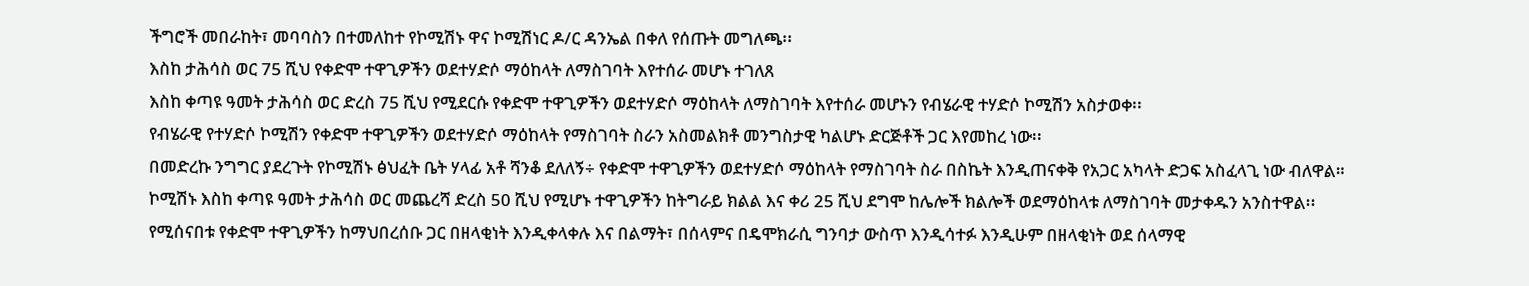ችግሮች መበራከት፣ መባባስን በተመለከተ የኮሚሽኑ ዋና ኮሚሽነር ዶ/ር ዳንኤል በቀለ የሰጡት መግለጫ፡፡
እስከ ታሕሳስ ወር 75 ሺህ የቀድሞ ተዋጊዎችን ወደተሃድሶ ማዕከላት ለማስገባት እየተሰራ መሆኑ ተገለጸ
እስከ ቀጣዩ ዓመት ታሕሳስ ወር ድረስ 75 ሺህ የሚደርሱ የቀድሞ ተዋጊዎችን ወደተሃድሶ ማዕከላት ለማስገባት እየተሰራ መሆኑን የብሄራዊ ተሃድሶ ኮሚሽን አስታወቀ፡፡
የብሄራዊ የተሃድሶ ኮሚሽን የቀድሞ ተዋጊዎችን ወደተሃድሶ ማዕከላት የማስገባት ስራን አስመልክቶ መንግስታዊ ካልሆኑ ድርጅቶች ጋር እየመከረ ነው፡፡
በመድረኩ ንግግር ያደረጉት የኮሚሽኑ ፅህፈት ቤት ሃላፊ አቶ ሻንቆ ደለለኝ÷ የቀድሞ ተዋጊዎችን ወደተሃድሶ ማዕከላት የማስገባት ስራ በስኬት እንዲጠናቀቅ የአጋር አካላት ድጋፍ አስፈላጊ ነው ብለዋል።
ኮሚሽኑ እስከ ቀጣዩ ዓመት ታሕሳስ ወር መጨረሻ ድረስ 50 ሺህ የሚሆኑ ተዋጊዎችን ከትግራይ ክልል እና ቀሪ 25 ሺህ ደግሞ ከሌሎች ክልሎች ወደማዕከላቱ ለማስገባት መታቀዱን አንስተዋል፡፡
የሚሰናበቱ የቀድሞ ተዋጊዎችን ከማህበረሰቡ ጋር በዘላቂነት እንዲቀላቀሉ እና በልማት፣ በሰላምና በዴሞክራሲ ግንባታ ውስጥ እንዲሳተፉ እንዲሁም በዘላቂነት ወደ ሰላማዊ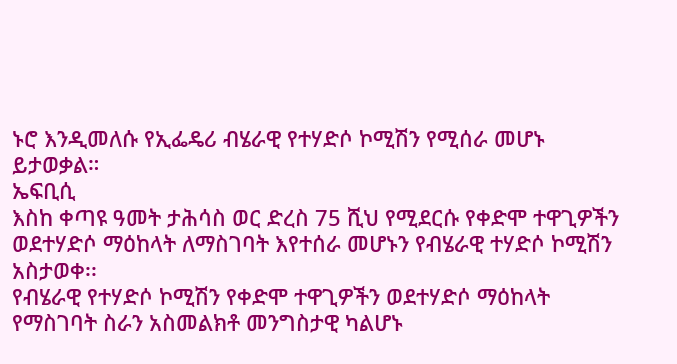ኑሮ እንዲመለሱ የኢፌዴሪ ብሄራዊ የተሃድሶ ኮሚሽን የሚሰራ መሆኑ ይታወቃል።
ኤፍቢሲ
እስከ ቀጣዩ ዓመት ታሕሳስ ወር ድረስ 75 ሺህ የሚደርሱ የቀድሞ ተዋጊዎችን ወደተሃድሶ ማዕከላት ለማስገባት እየተሰራ መሆኑን የብሄራዊ ተሃድሶ ኮሚሽን አስታወቀ፡፡
የብሄራዊ የተሃድሶ ኮሚሽን የቀድሞ ተዋጊዎችን ወደተሃድሶ ማዕከላት የማስገባት ስራን አስመልክቶ መንግስታዊ ካልሆኑ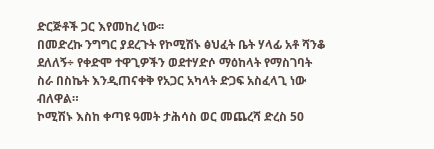ድርጅቶች ጋር እየመከረ ነው፡፡
በመድረኩ ንግግር ያደረጉት የኮሚሽኑ ፅህፈት ቤት ሃላፊ አቶ ሻንቆ ደለለኝ÷ የቀድሞ ተዋጊዎችን ወደተሃድሶ ማዕከላት የማስገባት ስራ በስኬት እንዲጠናቀቅ የአጋር አካላት ድጋፍ አስፈላጊ ነው ብለዋል።
ኮሚሽኑ እስከ ቀጣዩ ዓመት ታሕሳስ ወር መጨረሻ ድረስ 50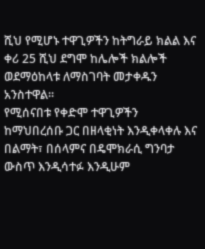ሺህ የሚሆኑ ተዋጊዎችን ከትግራይ ክልል እና ቀሪ 25 ሺህ ደግሞ ከሌሎች ክልሎች ወደማዕከላቱ ለማስገባት መታቀዱን አንስተዋል፡፡
የሚሰናበቱ የቀድሞ ተዋጊዎችን ከማህበረሰቡ ጋር በዘላቂነት እንዲቀላቀሉ እና በልማት፣ በሰላምና በዴሞክራሲ ግንባታ ውስጥ እንዲሳተፉ እንዲሁም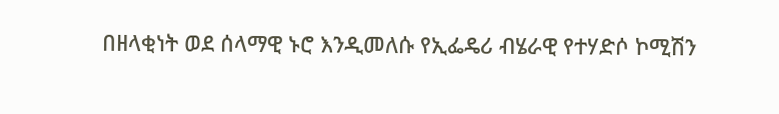በዘላቂነት ወደ ሰላማዊ ኑሮ እንዲመለሱ የኢፌዴሪ ብሄራዊ የተሃድሶ ኮሚሽን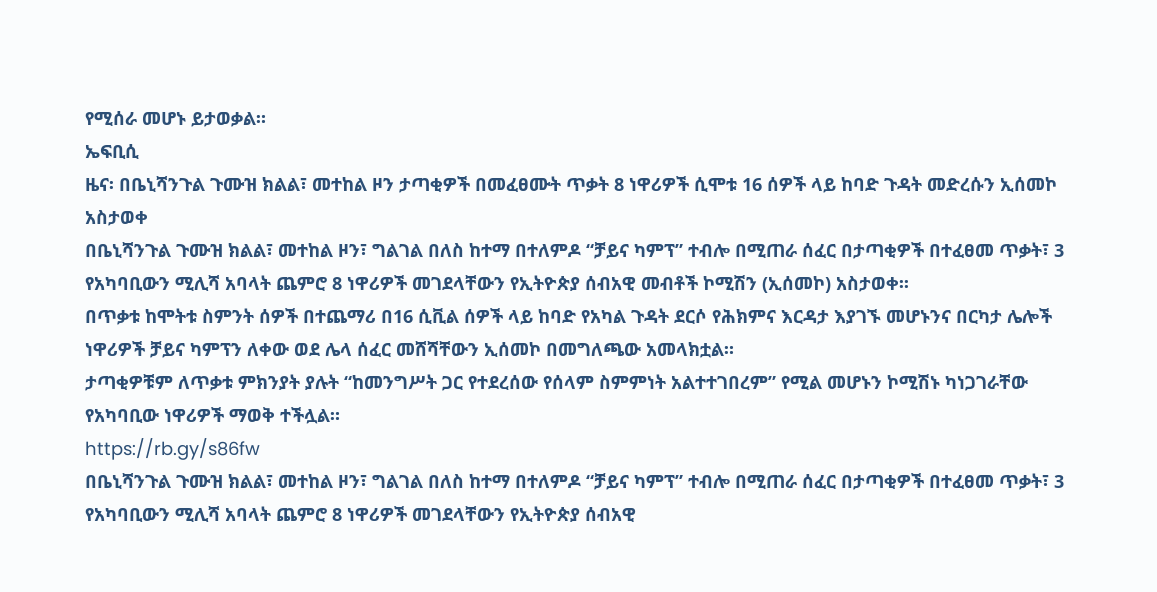የሚሰራ መሆኑ ይታወቃል።
ኤፍቢሲ
ዜና፡ በቤኒሻንጉል ጉሙዝ ክልል፣ መተከል ዞን ታጣቂዎች በመፈፀሙት ጥቃት 8 ነዋሪዎች ሲሞቱ 16 ሰዎች ላይ ከባድ ጉዳት መድረሱን ኢሰመኮ አስታወቀ
በቤኒሻንጉል ጉሙዝ ክልል፣ መተከል ዞን፣ ግልገል በለስ ከተማ በተለምዶ “ቻይና ካምፕ” ተብሎ በሚጠራ ሰፈር በታጣቂዎች በተፈፀመ ጥቃት፣ 3 የአካባቢውን ሚሊሻ አባላት ጨምሮ 8 ነዋሪዎች መገደላቸውን የኢትዮጵያ ሰብአዊ መብቶች ኮሚሽን (ኢሰመኮ) አስታወቀ፡፡
በጥቃቱ ከሞትቱ ስምንት ሰዎች በተጨማሪ በ16 ሲቪል ሰዎች ላይ ከባድ የአካል ጉዳት ደርሶ የሕክምና እርዳታ እያገኙ መሆኑንና በርካታ ሌሎች ነዋሪዎች ቻይና ካምፕን ለቀው ወደ ሌላ ሰፈር መሸሻቸውን ኢሰመኮ በመግለጫው አመላክቷል።
ታጣቂዎቹም ለጥቃቱ ምክንያት ያሉት “ከመንግሥት ጋር የተደረሰው የሰላም ስምምነት አልተተገበረም” የሚል መሆኑን ኮሚሽኑ ካነጋገራቸው የአካባቢው ነዋሪዎች ማወቅ ተችሏል።
https://rb.gy/s86fw
በቤኒሻንጉል ጉሙዝ ክልል፣ መተከል ዞን፣ ግልገል በለስ ከተማ በተለምዶ “ቻይና ካምፕ” ተብሎ በሚጠራ ሰፈር በታጣቂዎች በተፈፀመ ጥቃት፣ 3 የአካባቢውን ሚሊሻ አባላት ጨምሮ 8 ነዋሪዎች መገደላቸውን የኢትዮጵያ ሰብአዊ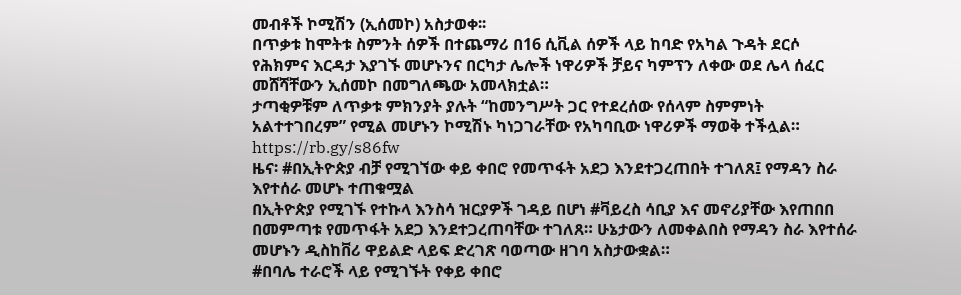መብቶች ኮሚሽን (ኢሰመኮ) አስታወቀ፡፡
በጥቃቱ ከሞትቱ ስምንት ሰዎች በተጨማሪ በ16 ሲቪል ሰዎች ላይ ከባድ የአካል ጉዳት ደርሶ የሕክምና እርዳታ እያገኙ መሆኑንና በርካታ ሌሎች ነዋሪዎች ቻይና ካምፕን ለቀው ወደ ሌላ ሰፈር መሸሻቸውን ኢሰመኮ በመግለጫው አመላክቷል።
ታጣቂዎቹም ለጥቃቱ ምክንያት ያሉት “ከመንግሥት ጋር የተደረሰው የሰላም ስምምነት አልተተገበረም” የሚል መሆኑን ኮሚሽኑ ካነጋገራቸው የአካባቢው ነዋሪዎች ማወቅ ተችሏል።
https://rb.gy/s86fw
ዜና፡ #በኢትዮጵያ ብቻ የሚገኘው ቀይ ቀበሮ የመጥፋት አደጋ እንደተጋረጠበት ተገለጸ፤ የማዳን ስራ እየተሰራ መሆኑ ተጠቁሟል
በኢትዮጵያ የሚገኙ የተኩላ እንስሳ ዝርያዎች ገዳይ በሆነ #ቫይረስ ሳቢያ እና መኖሪያቸው እየጠበበ በመምጣቱ የመጥፋት አደጋ እንደተጋረጠባቸው ተገለጸ። ሁኔታውን ለመቀልበስ የማዳን ስራ እየተሰራ መሆኑን ዲስከቨሪ ዋይልድ ላይፍ ድረገጽ ባወጣው ዘገባ አስታውቋል።
#በባሌ ተራሮች ላይ የሚገኙት የቀይ ቀበሮ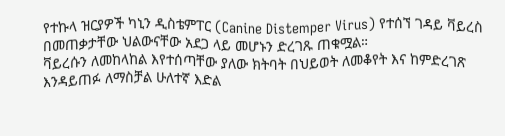የተኩላ ዝርያዎች ካኒን ዲስቴምፐር (Canine Distemper Virus) የተሰኘ ገዳይ ቫይረስ በመጠቃታቸው ህልውናቸው አደጋ ላይ መሆኑን ድረገጹ ጠቁሟል።
ቫይረሱን ለመከላከል እየተሰጣቸው ያለው ክትባት በህይወት ለመቆየት እና ከምድረገጽ እንዳይጠፉ ለማስቻል ሁለተኛ እድል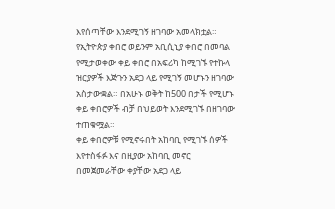እየሰጣቸው እንደሚገኝ ዘገባው አመላክቷል። የኢትዮጵያ ቀበሮ ወይንም አቢሲኒያ ቀበሮ በመባል የሚታወቀው ቀይ ቀበሮ በአፍሪካ ከሚገኙ የተኩላ ዝርያዎች እጅጉን አደጋ ላይ የሚገኝ መሆኑን ዘገባው አስታውቋል። በአሁኑ ወቅት ከ500 በታች የሚሆኑ ቀይ ቀበሮዎች ብቻ በህይወት እንደሚገኙ በዘገባው ተጠቁሟል።
ቀይ ቀበሮዎቹ የሚኖሩበት አከባቢ የሚገኙ ሰዎች እየተስፋፉ እና በዚያው አከባቢ መኖር በመጀመራቸው ቀያቸው አደጋ ላይ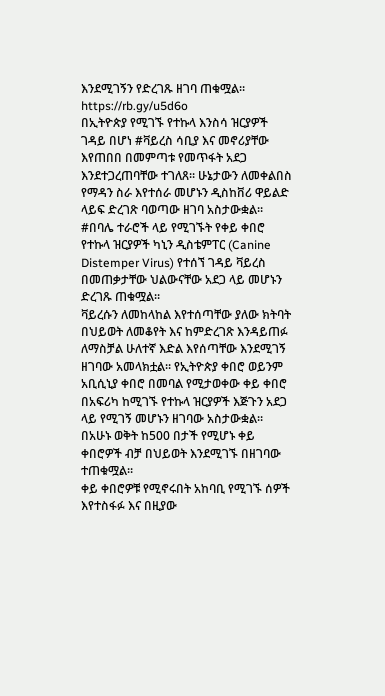እንደሚገኝን የድረገጹ ዘገባ ጠቁሟል።
https://rb.gy/u5d6o
በኢትዮጵያ የሚገኙ የተኩላ እንስሳ ዝርያዎች ገዳይ በሆነ #ቫይረስ ሳቢያ እና መኖሪያቸው እየጠበበ በመምጣቱ የመጥፋት አደጋ እንደተጋረጠባቸው ተገለጸ። ሁኔታውን ለመቀልበስ የማዳን ስራ እየተሰራ መሆኑን ዲስከቨሪ ዋይልድ ላይፍ ድረገጽ ባወጣው ዘገባ አስታውቋል።
#በባሌ ተራሮች ላይ የሚገኙት የቀይ ቀበሮ የተኩላ ዝርያዎች ካኒን ዲስቴምፐር (Canine Distemper Virus) የተሰኘ ገዳይ ቫይረስ በመጠቃታቸው ህልውናቸው አደጋ ላይ መሆኑን ድረገጹ ጠቁሟል።
ቫይረሱን ለመከላከል እየተሰጣቸው ያለው ክትባት በህይወት ለመቆየት እና ከምድረገጽ እንዳይጠፉ ለማስቻል ሁለተኛ እድል እየሰጣቸው እንደሚገኝ ዘገባው አመላክቷል። የኢትዮጵያ ቀበሮ ወይንም አቢሲኒያ ቀበሮ በመባል የሚታወቀው ቀይ ቀበሮ በአፍሪካ ከሚገኙ የተኩላ ዝርያዎች እጅጉን አደጋ ላይ የሚገኝ መሆኑን ዘገባው አስታውቋል። በአሁኑ ወቅት ከ500 በታች የሚሆኑ ቀይ ቀበሮዎች ብቻ በህይወት እንደሚገኙ በዘገባው ተጠቁሟል።
ቀይ ቀበሮዎቹ የሚኖሩበት አከባቢ የሚገኙ ሰዎች እየተስፋፉ እና በዚያው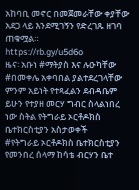አከባቢ መኖር በመጀመራቸው ቀያቸው አደጋ ላይ እንደሚገኝን የድረገጹ ዘገባ ጠቁሟል።
https://rb.gy/u5d6o
ዜና፡ አቡነ #ማትያስ እና ሉዑካቸው #በመቀሌ አቀባበል ያልተደረገላቸው ምንም አይነት የተጻፈልን ደብዳቤም ይሁን የተያዘ መርሃ ግብር ስላልነበረ ነው ስትል የትግራይ ኦርቶዶክስ ቤተክርስቲያን አስታወቀች
#የትግራይ ኦርቶዶክስ ቤተክርስቲያን የመንበረ ሰላማ ከሳቴ ብርሃን ቤተ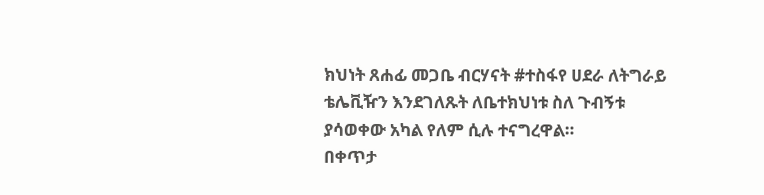ክህነት ጸሐፊ መጋቤ ብርሃናት #ተስፋየ ሀደራ ለትግራይ ቴሌቪዥን እንደገለጹት ለቤተክህነቱ ስለ ጉብኝቱ ያሳወቀው አካል የለም ሲሉ ተናግረዋል።
በቀጥታ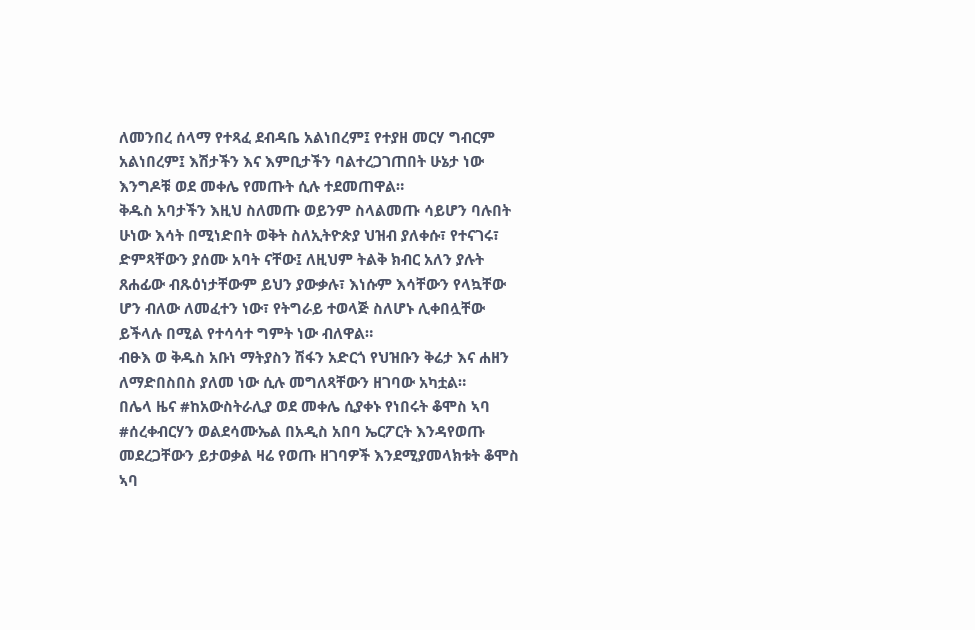ለመንበረ ሰላማ የተጻፈ ደብዳቤ አልነበረም፤ የተያዘ መርሃ ግብርም አልነበረም፤ እሽታችን እና እምቢታችን ባልተረጋገጠበት ሁኔታ ነው እንግዶቹ ወደ መቀሌ የመጡት ሲሉ ተደመጠዋል።
ቅዱስ አባታችን እዚህ ስለመጡ ወይንም ስላልመጡ ሳይሆን ባሉበት ሁነው እሳት በሚነድበት ወቅት ስለኢትዮጵያ ህዝብ ያለቀሱ፣ የተናገሩ፣ ድምጻቸውን ያሰሙ አባት ናቸው፤ ለዚህም ትልቅ ክብር አለን ያሉት ጸሐፊው ብጹዕነታቸውም ይህን ያውቃሉ፣ እነሱም እሳቸውን የላኳቸው ሆን ብለው ለመፈተን ነው፣ የትግራይ ተወላጅ ስለሆኑ ሊቀበሏቸው ይችላሉ በሚል የተሳሳተ ግምት ነው ብለዋል።
ብፁእ ወ ቅዱስ አቡነ ማትያስን ሽፋን አድርጎ የህዝቡን ቅሬታ እና ሐዘን ለማድበስበስ ያለመ ነው ሲሉ መግለጻቸውን ዘገባው አካቷል።
በሌላ ዜና #ከአውስትራሊያ ወደ መቀሌ ሲያቀኑ የነበሩት ቆሞስ ኣባ #ሰረቀብርሃን ወልደሳሙኤል በአዲስ አበባ ኤርፖርት እንዳየወጡ መደረጋቸውን ይታወቃል ዛሬ የወጡ ዘገባዎች እንደሚያመላክቱት ቆሞስ ኣባ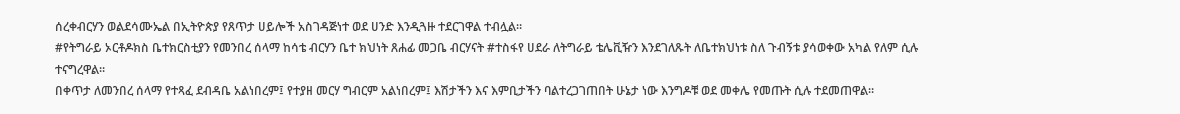ሰረቀብርሃን ወልደሳሙኤል በኢትዮጵያ የጸጥታ ሀይሎች አስገዳጅነተ ወደ ሀንድ እንዲጓዙ ተደርገዋል ተብሏል።
#የትግራይ ኦርቶዶክስ ቤተክርስቲያን የመንበረ ሰላማ ከሳቴ ብርሃን ቤተ ክህነት ጸሐፊ መጋቤ ብርሃናት #ተስፋየ ሀደራ ለትግራይ ቴሌቪዥን እንደገለጹት ለቤተክህነቱ ስለ ጉብኝቱ ያሳወቀው አካል የለም ሲሉ ተናግረዋል።
በቀጥታ ለመንበረ ሰላማ የተጻፈ ደብዳቤ አልነበረም፤ የተያዘ መርሃ ግብርም አልነበረም፤ እሽታችን እና እምቢታችን ባልተረጋገጠበት ሁኔታ ነው እንግዶቹ ወደ መቀሌ የመጡት ሲሉ ተደመጠዋል።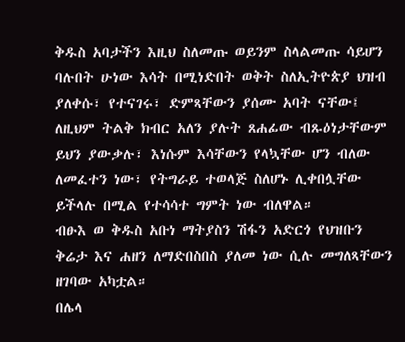ቅዱስ አባታችን እዚህ ስለመጡ ወይንም ስላልመጡ ሳይሆን ባሉበት ሁነው እሳት በሚነድበት ወቅት ስለኢትዮጵያ ህዝብ ያለቀሱ፣ የተናገሩ፣ ድምጻቸውን ያሰሙ አባት ናቸው፤ ለዚህም ትልቅ ክብር አለን ያሉት ጸሐፊው ብጹዕነታቸውም ይህን ያውቃሉ፣ እነሱም እሳቸውን የላኳቸው ሆን ብለው ለመፈተን ነው፣ የትግራይ ተወላጅ ስለሆኑ ሊቀበሏቸው ይችላሉ በሚል የተሳሳተ ግምት ነው ብለዋል።
ብፁእ ወ ቅዱስ አቡነ ማትያስን ሽፋን አድርጎ የህዝቡን ቅሬታ እና ሐዘን ለማድበስበስ ያለመ ነው ሲሉ መግለጻቸውን ዘገባው አካቷል።
በሌላ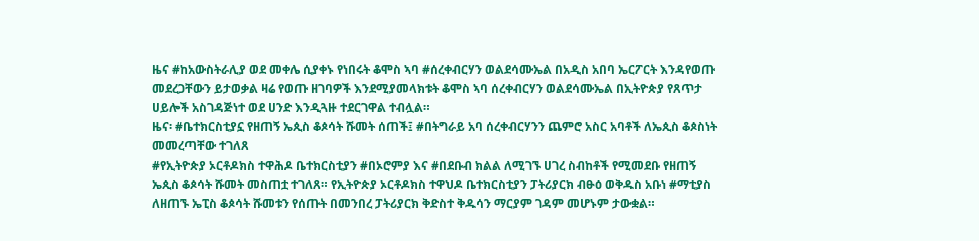ዜና #ከአውስትራሊያ ወደ መቀሌ ሲያቀኑ የነበሩት ቆሞስ ኣባ #ሰረቀብርሃን ወልደሳሙኤል በአዲስ አበባ ኤርፖርት እንዳየወጡ መደረጋቸውን ይታወቃል ዛሬ የወጡ ዘገባዎች እንደሚያመላክቱት ቆሞስ ኣባ ሰረቀብርሃን ወልደሳሙኤል በኢትዮጵያ የጸጥታ ሀይሎች አስገዳጅነተ ወደ ሀንድ እንዲጓዙ ተደርገዋል ተብሏል።
ዜና፡ #ቤተክርስቲያኗ የዘጠኝ ኤጲስ ቆጶሳት ሹመት ሰጠች፤ #በትግራይ አባ ሰረቀብርሃንን ጨምሮ አስር አባቶች ለኤጲስ ቆጶስነት መመረጣቸው ተገለጸ
#የኢትዮጵያ ኦርቶዶክስ ተዋሕዶ ቤተክርስቲያን #በኦሮምያ እና #በደቡብ ክልል ለሚገኙ ሀገረ ስብከቶች የሚመደቡ የዘጠኝ ኤጲስ ቆጶሳት ሹመት መስጠቷ ተገለጸ። የኢትዮጵያ ኦርቶዶክስ ተዋህዶ ቤተክርስቲያን ፓትሪያርክ ብፁዕ ወቅዱስ አቡነ #ማቲያስ ለዘጠኙ ኤፒስ ቆጶሳት ሹመቱን የሰጡት በመንበረ ፓትሪያርክ ቅድስተ ቅዱሳን ማርያም ገዳም መሆኑም ታውቋል።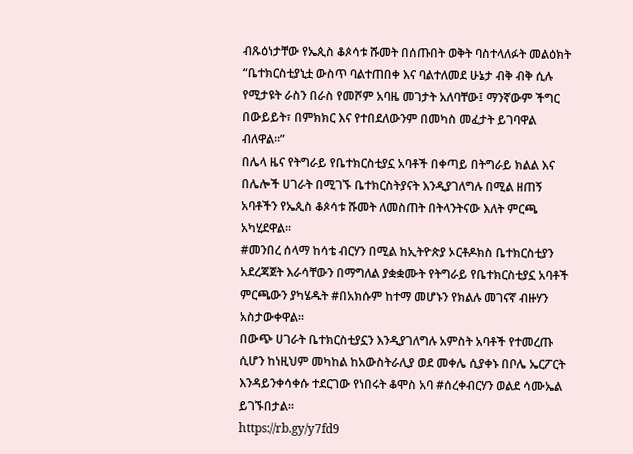ብጹዕነታቸው የኤጲስ ቆጶሳቱ ሹመት በሰጡበት ወቅት ባስተላለፉት መልዕክት “ቤተክርስቲያኒቷ ውስጥ ባልተጠበቀ እና ባልተለመደ ሁኔታ ብቅ ብቅ ሲሉ የሚታዩት ራስን በራስ የመሾም አባዜ መገታት አለባቸው፤ ማንኛውም ችግር በውይይት፣ በምክክር እና የተበደለውንም በመካስ መፈታት ይገባዋል ብለዋል።”
በሌላ ዜና የትግራይ የቤተክርስቲያኗ አባቶች በቀጣይ በትግራይ ክልል እና በሌሎች ሀገራት በሚገኙ ቤተክርስትያናት እንዲያገለግሉ በሚል ዘጠኝ አባቶችን የኤጲስ ቆጶሳቱ ሹመት ለመስጠት በትላንትናው እለት ምርጫ አካሂደዋል።
#መንበረ ሰላማ ከሳቴ ብርሃን በሚል ከኢትዮጵያ ኦርቶዶክስ ቤተክርስቲያን አደረጃጀት እራሳቸውን በማግለል ያቋቋሙት የትግራይ የቤተክርስቲያኗ አባቶች ምርጫውን ያካሄዱት #በአክሱም ከተማ መሆኑን የክልሉ መገናኛ ብዙሃን አስታውቀዋል።
በውጭ ሀገራት ቤተክርስቲያኗን እንዲያገለግሉ አምስት አባቶች የተመረጡ ሲሆን ከነዚህም መካከል ከአውስትራሊያ ወደ መቀሌ ሲያቀኑ በቦሌ ኤርፖርት እንዳይንቀሳቀሱ ተደርገው የነበሩት ቆሞስ አባ #ሰረቀብርሃን ወልደ ሳሙኤል ይገኙበታል።
https://rb.gy/y7fd9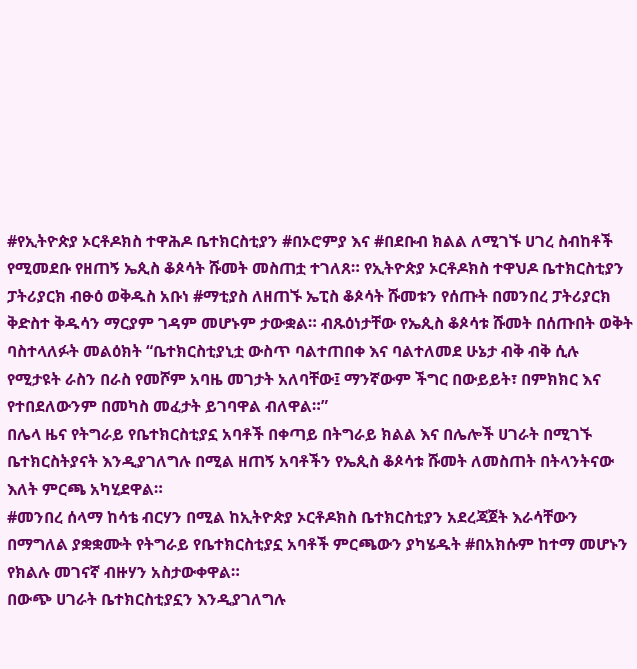#የኢትዮጵያ ኦርቶዶክስ ተዋሕዶ ቤተክርስቲያን #በኦሮምያ እና #በደቡብ ክልል ለሚገኙ ሀገረ ስብከቶች የሚመደቡ የዘጠኝ ኤጲስ ቆጶሳት ሹመት መስጠቷ ተገለጸ። የኢትዮጵያ ኦርቶዶክስ ተዋህዶ ቤተክርስቲያን ፓትሪያርክ ብፁዕ ወቅዱስ አቡነ #ማቲያስ ለዘጠኙ ኤፒስ ቆጶሳት ሹመቱን የሰጡት በመንበረ ፓትሪያርክ ቅድስተ ቅዱሳን ማርያም ገዳም መሆኑም ታውቋል። ብጹዕነታቸው የኤጲስ ቆጶሳቱ ሹመት በሰጡበት ወቅት ባስተላለፉት መልዕክት “ቤተክርስቲያኒቷ ውስጥ ባልተጠበቀ እና ባልተለመደ ሁኔታ ብቅ ብቅ ሲሉ የሚታዩት ራስን በራስ የመሾም አባዜ መገታት አለባቸው፤ ማንኛውም ችግር በውይይት፣ በምክክር እና የተበደለውንም በመካስ መፈታት ይገባዋል ብለዋል።”
በሌላ ዜና የትግራይ የቤተክርስቲያኗ አባቶች በቀጣይ በትግራይ ክልል እና በሌሎች ሀገራት በሚገኙ ቤተክርስትያናት እንዲያገለግሉ በሚል ዘጠኝ አባቶችን የኤጲስ ቆጶሳቱ ሹመት ለመስጠት በትላንትናው እለት ምርጫ አካሂደዋል።
#መንበረ ሰላማ ከሳቴ ብርሃን በሚል ከኢትዮጵያ ኦርቶዶክስ ቤተክርስቲያን አደረጃጀት እራሳቸውን በማግለል ያቋቋሙት የትግራይ የቤተክርስቲያኗ አባቶች ምርጫውን ያካሄዱት #በአክሱም ከተማ መሆኑን የክልሉ መገናኛ ብዙሃን አስታውቀዋል።
በውጭ ሀገራት ቤተክርስቲያኗን እንዲያገለግሉ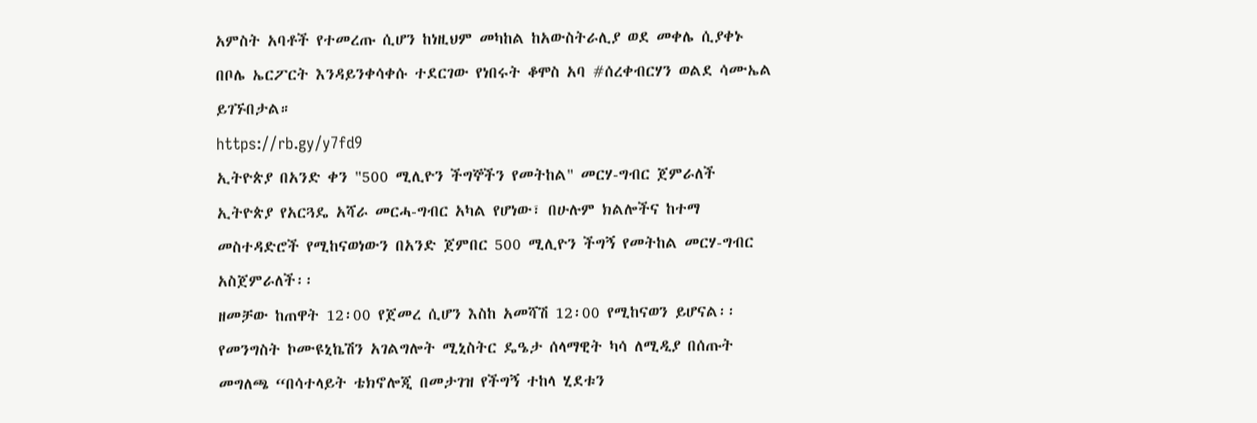አምስት አባቶች የተመረጡ ሲሆን ከነዚህም መካከል ከአውስትራሊያ ወደ መቀሌ ሲያቀኑ በቦሌ ኤርፖርት እንዳይንቀሳቀሱ ተደርገው የነበሩት ቆሞስ አባ #ሰረቀብርሃን ወልደ ሳሙኤል ይገኙበታል።
https://rb.gy/y7fd9
ኢትዮጵያ በአንድ ቀን "500 ሚሊዮን ችግኞችን የመትከል" መርሃ-ግብር ጀምራለች
ኢትዮጵያ የአርጓዴ አሻራ መርሓ-ግብር አካል የሆነው፣ በሁሉም ክልሎችና ከተማ መስተዳድሮች የሚከናወነውን በአንድ ጀምበር 500 ሚሊዮን ችግኝ የመትከል መርሃ-ግብር አስጀምራለች፡፡
ዘመቻው ከጠዋት 12፡00 የጀመረ ሲሆን እስከ አመሻሽ 12፡00 የሚከናወን ይሆናል፡፡
የመንግስት ኮሙዩኒኬሽን አገልግሎት ሚኒስትር ዴዔታ ሰላማዊት ካሳ ለሚዲያ በሰጡት መግለጫ “በሳተላይት ቴክኖሎጂ በመታገዝ የችግኝ ተከላ ሂደቱን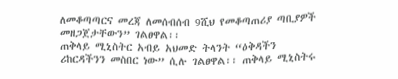ለመቆጣጣርና መረጃ ለመሰብሰብ 9ሺህ የመቆጣጠሪያ ጣቢያዎች መዘጋጀታቸውን” ገልፀዋል፡፡
ጠቅላይ ሚኒስትር አብይ አህመድ ትላንት “ዕቅዳችን ሪከርዳችንን መስበር ነው” ሲሉ ገልፀዋል፡፡ ጠቅላይ ሚኒስትሩ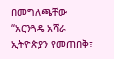በመግለጫቸው “አርንጓዴ አሻራ ኢትዮጵያን የመጠበቅ፣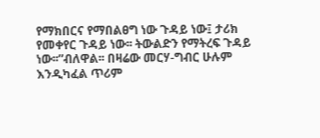የማክበርና የማበልፀግ ነው ጉዳይ ነው፤ ታሪክ የመቀየር ጉዳይ ነው፡፡ ትውልድን የማትረፍ ጉዳይ ነው፡፡”ብለዋል፡፡ በዛሬው መርሃ-ግብር ሁሉም እንዲካፈል ጥሪም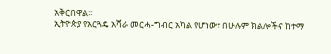አቅርበዋል፡፡
ኢትዮጵያ የአርጓዴ አሻራ መርሓ-ግብር አካል የሆነው፣ በሁሉም ክልሎችና ከተማ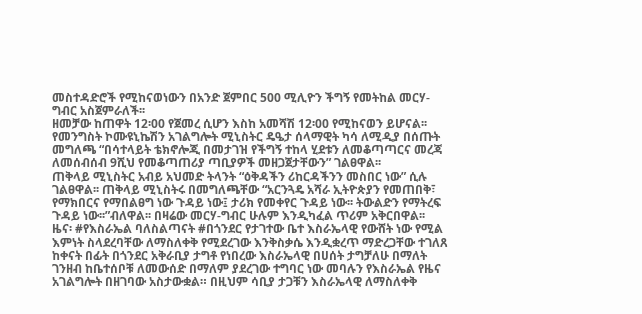መስተዳድሮች የሚከናወነውን በአንድ ጀምበር 500 ሚሊዮን ችግኝ የመትከል መርሃ-ግብር አስጀምራለች፡፡
ዘመቻው ከጠዋት 12፡00 የጀመረ ሲሆን እስከ አመሻሽ 12፡00 የሚከናወን ይሆናል፡፡
የመንግስት ኮሙዩኒኬሽን አገልግሎት ሚኒስትር ዴዔታ ሰላማዊት ካሳ ለሚዲያ በሰጡት መግለጫ “በሳተላይት ቴክኖሎጂ በመታገዝ የችግኝ ተከላ ሂደቱን ለመቆጣጣርና መረጃ ለመሰብሰብ 9ሺህ የመቆጣጠሪያ ጣቢያዎች መዘጋጀታቸውን” ገልፀዋል፡፡
ጠቅላይ ሚኒስትር አብይ አህመድ ትላንት “ዕቅዳችን ሪከርዳችንን መስበር ነው” ሲሉ ገልፀዋል፡፡ ጠቅላይ ሚኒስትሩ በመግለጫቸው “አርንጓዴ አሻራ ኢትዮጵያን የመጠበቅ፣ የማክበርና የማበልፀግ ነው ጉዳይ ነው፤ ታሪክ የመቀየር ጉዳይ ነው፡፡ ትውልድን የማትረፍ ጉዳይ ነው፡፡”ብለዋል፡፡ በዛሬው መርሃ-ግብር ሁሉም እንዲካፈል ጥሪም አቅርበዋል፡፡
ዜና፡ #የእስራኤል ባለስልጣናት #በጎንደር የታገተው ቤተ እስራኤላዊ የውሸት ነው የሚል እምነት ስላደረባቸው ለማስለቀቅ የሚደረገው እንቅስቃሴ እንዲቋረጥ ማድረጋቸው ተገለጸ
ከቀናት በፊት በጎንደር አቅራቢያ ታግቶ የነበረው እስራኤላዊ በሀሰት ታግቻለሁ በማለት ገንዘብ ከቤተሰቦቹ ለመውሰድ በማለም ያደረገው ተግባር ነው መባሉን የእስራኤል የዜና አገልግሎት በዘገባው አስታውቋል። በዚህም ሳቢያ ታጋቹን እስራኤላዊ ለማስለቀቅ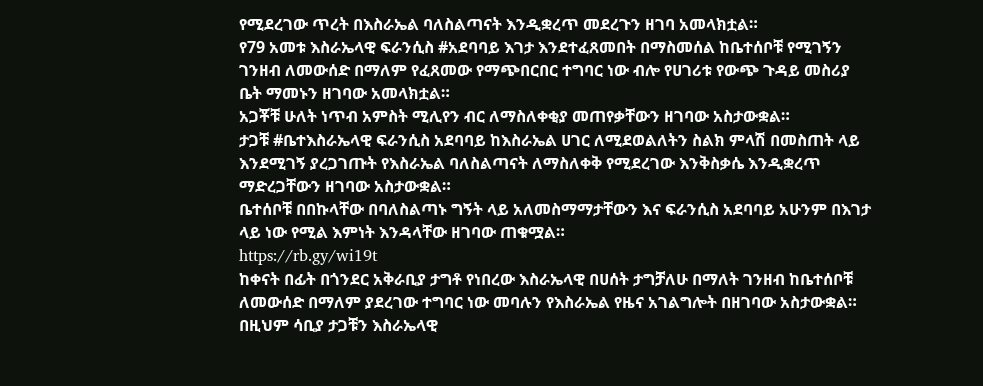የሚደረገው ጥረት በእስራኤል ባለስልጣናት እንዲቋረጥ መደረጉን ዘገባ አመላክቷል።
የ79 አመቱ እስራኤላዊ ፍራንሲስ #አደባባይ እገታ እንደተፈጸመበት በማስመሰል ከቤተሰቦቹ የሚገኝን ገንዘብ ለመውሰድ በማለም የፈጸመው የማጭበርበር ተግባር ነው ብሎ የሀገሪቱ የውጭ ጉዳይ መስሪያ ቤት ማመኑን ዘገባው አመላክቷል።
አጋቾቹ ሁለት ነጥብ አምስት ሚሊየን ብር ለማስለቀቂያ መጠየቃቸውን ዘገባው አስታውቋል።
ታጋቹ #ቤተእስራኤላዊ ፍራንሲስ አደባባይ ከእስራኤል ሀገር ለሚደወልለትን ስልክ ምላሽ በመስጠት ላይ እንደሚገኝ ያረጋገጡት የእስራኤል ባለስልጣናት ለማስለቀቅ የሚደረገው እንቅስቃሴ እንዲቋረጥ ማድረጋቸውን ዘገባው አስታውቋል።
ቤተሰቦቹ በበኩላቸው በባለስልጣኑ ግኝት ላይ አለመስማማታቸውን እና ፍራንሲስ አደባባይ አሁንም በእገታ ላይ ነው የሚል እምነት እንዳላቸው ዘገባው ጠቁሟል።
https://rb.gy/wi19t
ከቀናት በፊት በጎንደር አቅራቢያ ታግቶ የነበረው እስራኤላዊ በሀሰት ታግቻለሁ በማለት ገንዘብ ከቤተሰቦቹ ለመውሰድ በማለም ያደረገው ተግባር ነው መባሉን የእስራኤል የዜና አገልግሎት በዘገባው አስታውቋል። በዚህም ሳቢያ ታጋቹን እስራኤላዊ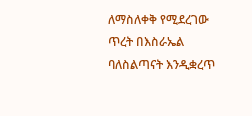ለማስለቀቅ የሚደረገው ጥረት በእስራኤል ባለስልጣናት እንዲቋረጥ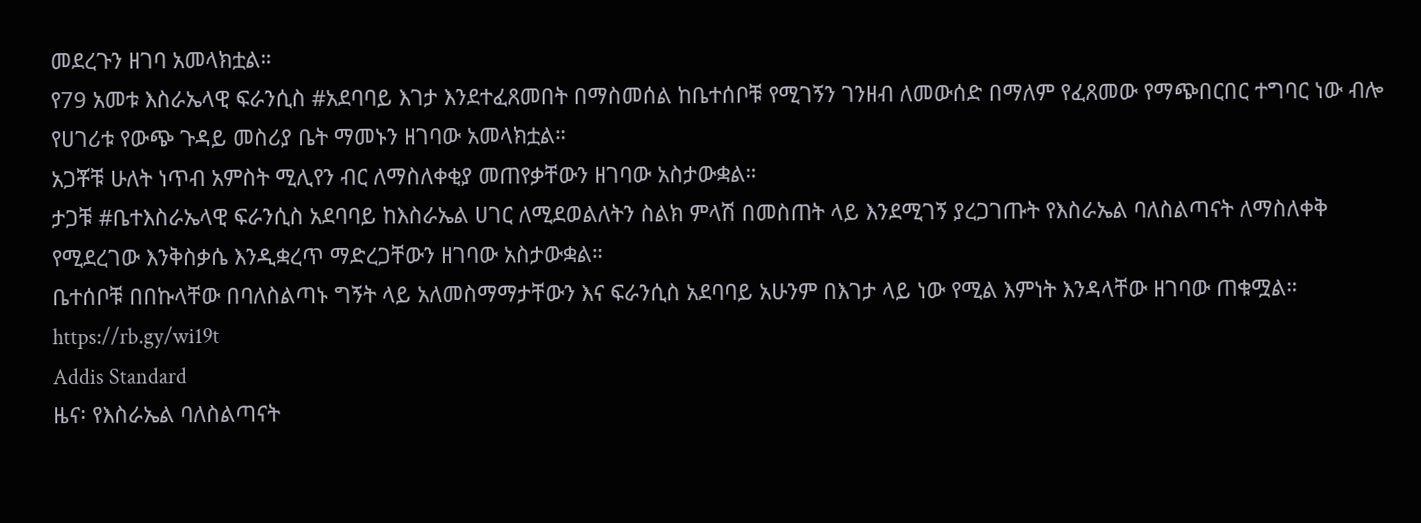መደረጉን ዘገባ አመላክቷል።
የ79 አመቱ እስራኤላዊ ፍራንሲስ #አደባባይ እገታ እንደተፈጸመበት በማስመሰል ከቤተሰቦቹ የሚገኝን ገንዘብ ለመውሰድ በማለም የፈጸመው የማጭበርበር ተግባር ነው ብሎ የሀገሪቱ የውጭ ጉዳይ መስሪያ ቤት ማመኑን ዘገባው አመላክቷል።
አጋቾቹ ሁለት ነጥብ አምስት ሚሊየን ብር ለማስለቀቂያ መጠየቃቸውን ዘገባው አስታውቋል።
ታጋቹ #ቤተእስራኤላዊ ፍራንሲስ አደባባይ ከእስራኤል ሀገር ለሚደወልለትን ስልክ ምላሽ በመስጠት ላይ እንደሚገኝ ያረጋገጡት የእስራኤል ባለስልጣናት ለማስለቀቅ የሚደረገው እንቅስቃሴ እንዲቋረጥ ማድረጋቸውን ዘገባው አስታውቋል።
ቤተሰቦቹ በበኩላቸው በባለስልጣኑ ግኝት ላይ አለመስማማታቸውን እና ፍራንሲስ አደባባይ አሁንም በእገታ ላይ ነው የሚል እምነት እንዳላቸው ዘገባው ጠቁሟል።
https://rb.gy/wi19t
Addis Standard
ዜና፡ የእስራኤል ባለስልጣናት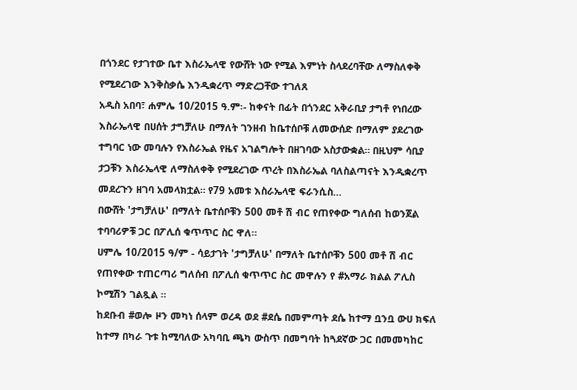በጎንደር የታገተው ቤተ እስራኤላዊ የውሸት ነው የሚል እምነት ስላደረባቸው ለማስለቀቅ የሚደረገው እንቅስቃሴ እንዲቋረጥ ማድረጋቸው ተገለጸ
አዲስ አበባ፣ ሐምሌ 10/2015 ዓ.ም፡- ከቀናት በፊት በጎንደር አቅራቢያ ታግቶ የነበረው እስራኤላዊ በሀሰት ታግቻለሁ በማለት ገንዘብ ከቤተሰቦቹ ለመውሰድ በማለም ያደረገው ተግባር ነው መባሉን የእስራኤል የዜና አገልግሎት በዘገባው አስታውቋል። በዚህም ሳቢያ ታጋቹን እስራኤላዊ ለማስለቀቅ የሚደረገው ጥረት በእስራኤል ባለስልጣናት እንዲቋረጥ መደረጉን ዘገባ አመላክቷል። የ79 አመቱ እስራኤላዊ ፍራንሲስ…
በውሸት 'ታግቻለሁ' በማለት ቤተሰቦቹን 500 መቶ ሽ ብር የጠየቀው ግለሰብ ከወንጀል ተባባሪዎቹ ጋር በፖሊሰ ቁጥጥር ስር ዋለ።
ሀምሌ 10/2015 ዓ/ም - ሳይታገት 'ታግቻለሁ' በማለት ቤተሰቦቹን 500 መቶ ሽ ብር የጠየቀው ተጠርጣሪ ግለሰብ በፖሊሰ ቁጥጥር ስር መዋሉን የ #አማራ ክልል ፖሊስ ኮሚሽን ገልጿል ።
ከደቡብ #ወሎ ዞን መካነ ሰላም ወረዳ ወደ #ደሴ በመምጣት ደሴ ከተማ ቧንቧ ውሀ ክፍለ ከተማ በካራ ጉቱ ከሚባለው አካባቢ ጫካ ውስጥ በመግባት ከጓደኛው ጋር በመመካከር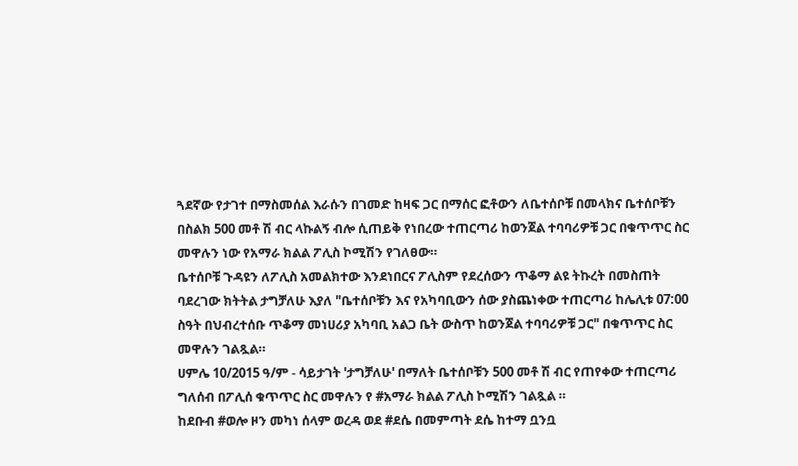ጓደኛው የታገተ በማስመሰል እራሱን በገመድ ከዛፍ ጋር በማሰር ፎቶውን ለቤተሰቦቹ በመላክና ቤተሰቦቹን በስልክ 500 መቶ ሽ ብር ላኩልኝ ብሎ ሲጠይቅ የነበረው ተጠርጣሪ ከወንጀል ተባባሪዎቹ ጋር በቁጥጥር ስር መዋሉን ነው የአማራ ክልል ፖሊስ ኮሚሽን የገለፀው።
ቤተሰቦቹ ጉዳዩን ለፖሊስ አመልክተው እንደነበርና ፖሊስም የደረሰውን ጥቆማ ልዩ ትኩረት በመስጠት ባደረገው ክትትል ታግቻለሁ እያለ "ቤተሰቦቹን እና የአካባቢውን ሰው ያስጨነቀው ተጠርጣሪ ከሌሊቱ 07:00 ስዓት በህብረተሰቡ ጥቆማ መነሀሪያ አካባቢ አልጋ ቤት ውስጥ ከወንጀል ተባባሪዎቹ ጋር" በቁጥጥር ስር መዋሉን ገልጿል።
ሀምሌ 10/2015 ዓ/ም - ሳይታገት 'ታግቻለሁ' በማለት ቤተሰቦቹን 500 መቶ ሽ ብር የጠየቀው ተጠርጣሪ ግለሰብ በፖሊሰ ቁጥጥር ስር መዋሉን የ #አማራ ክልል ፖሊስ ኮሚሽን ገልጿል ።
ከደቡብ #ወሎ ዞን መካነ ሰላም ወረዳ ወደ #ደሴ በመምጣት ደሴ ከተማ ቧንቧ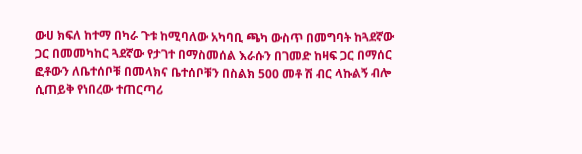ውሀ ክፍለ ከተማ በካራ ጉቱ ከሚባለው አካባቢ ጫካ ውስጥ በመግባት ከጓደኛው ጋር በመመካከር ጓደኛው የታገተ በማስመሰል እራሱን በገመድ ከዛፍ ጋር በማሰር ፎቶውን ለቤተሰቦቹ በመላክና ቤተሰቦቹን በስልክ 500 መቶ ሽ ብር ላኩልኝ ብሎ ሲጠይቅ የነበረው ተጠርጣሪ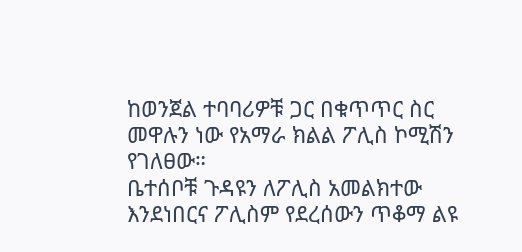ከወንጀል ተባባሪዎቹ ጋር በቁጥጥር ስር መዋሉን ነው የአማራ ክልል ፖሊስ ኮሚሽን የገለፀው።
ቤተሰቦቹ ጉዳዩን ለፖሊስ አመልክተው እንደነበርና ፖሊስም የደረሰውን ጥቆማ ልዩ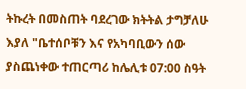ትኩረት በመስጠት ባደረገው ክትትል ታግቻለሁ እያለ "ቤተሰቦቹን እና የአካባቢውን ሰው ያስጨነቀው ተጠርጣሪ ከሌሊቱ 07:00 ስዓት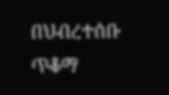በህብረተሰቡ ጥቆማ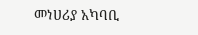መነሀሪያ አካባቢ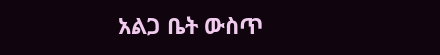አልጋ ቤት ውስጥ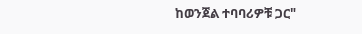ከወንጀል ተባባሪዎቹ ጋር"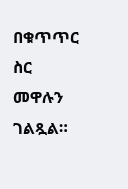በቁጥጥር ስር መዋሉን ገልጿል።